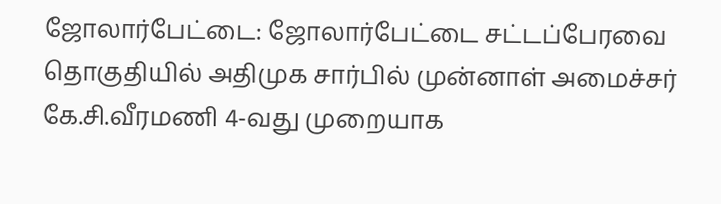ஜோலார்பேட்டை: ஜோலார்பேட்டை சட்டப்பேரவை தொகுதியில் அதிமுக சார்பில் முன்னாள் அமைச்சர் கே.சி.வீரமணி 4-வது முறையாக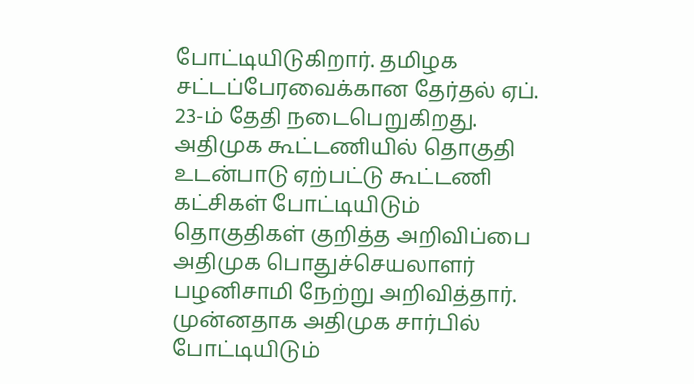போட்டியிடுகிறார். தமிழக சட்டப்பேரவைக்கான தேர்தல் ஏப். 23-ம் தேதி நடைபெறுகிறது.
அதிமுக கூட்டணியில் தொகுதி உடன்பாடு ஏற்பட்டு கூட்டணி கட்சிகள் போட்டியிடும் தொகுதிகள் குறித்த அறிவிப்பை அதிமுக பொதுச்செயலாளர் பழனிசாமி நேற்று அறிவித்தார். முன்னதாக அதிமுக சார்பில் போட்டியிடும்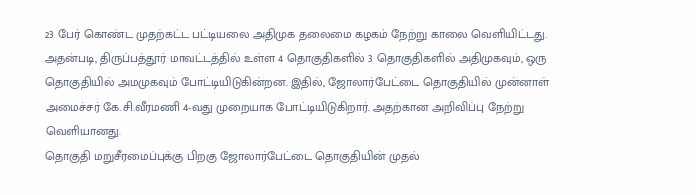23 பேர் கொண்ட முதற்கட்ட பட்டியலை அதிமுக தலைமை கழகம் நேற்று காலை வெளியிட்டது.
அதன்படி, திருப்பத்தூர் மாவட்டத்தில் உள்ள 4 தொகுதிகளில் 3 தொகுதிகளில் அதிமுகவும், ஒரு தொகுதியில் அமமுகவும் போட்டியிடுகின்றன. இதில், ஜோலார்பேட்டை தொகுதியில் முன்னாள் அமைச்சர் கே.சி.வீரமணி 4-வது முறையாக போட்டியிடுகிறார். அதற்கான அறிவிப்பு நேற்று வெளியானது.
தொகுதி மறுசீரமைப்புக்கு பிறகு ஜோலார்பேட்டை தொகுதியின் முதல்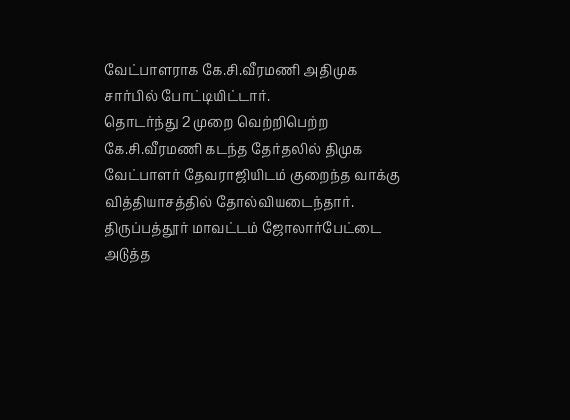வேட்பாளராக கே.சி.வீரமணி அதிமுக சார்பில் போட்டியிட்டார்.
தொடர்ந்து 2 முறை வெற்றிபெற்ற கே.சி.வீரமணி கடந்த தேர்தலில் திமுக வேட்பாளர் தேவராஜியிடம் குறைந்த வாக்கு வித்தியாசத்தில் தோல்வியடைந்தார்.
திருப்பத்தூர் மாவட்டம் ஜோலார்பேட்டை அடுத்த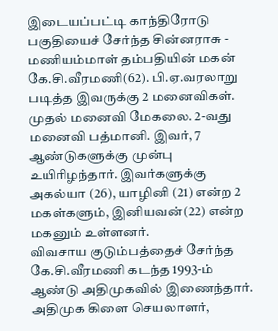இடையப்பட்டி காந்திரோடு பகுதியைச் சேர்ந்த சின்னராசு - மணியம்மாள் தம்பதியின் மகன் கே.சி.வீரமணி(62). பி.ஏ.வரலாறு படித்த இவருக்கு 2 மனைவிகள். முதல் மனைவி மேகலை. 2-வது மனைவி பத்மானி. இவர், 7 ஆண்டுகளுக்கு முன்பு உயிரிழந்தார். இவர்களுக்கு அகல்யா (26), யாழினி (21) என்ற 2 மகள்களும், இனியவன்(22) என்ற மகனும் உள்ளனர்.
விவசாய குடும்பத்தைச் சேர்ந்த கே.சி.வீரமணி கடந்த 1993-ம் ஆண்டு அதிமுகவில் இணைந்தார்.
அதிமுக கிளை செயலாளர்,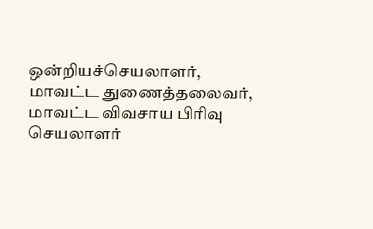ஒன்றியச்செயலாளர், மாவட்ட துணைத்தலைவர், மாவட்ட விவசாய பிரிவு செயலாளர்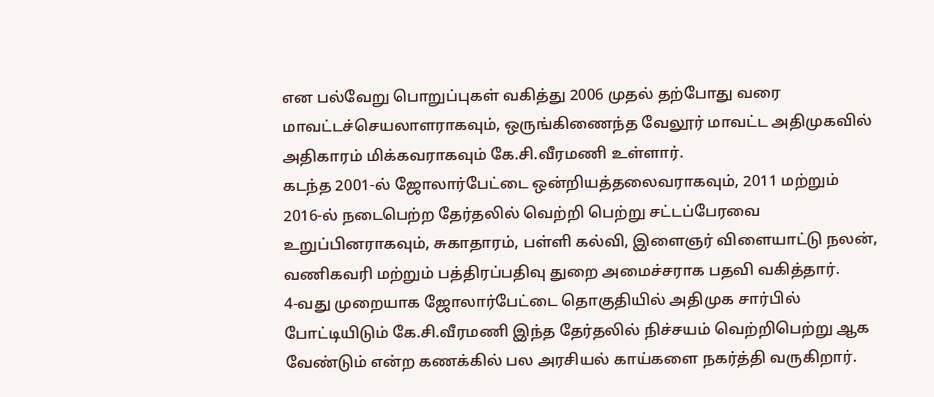என பல்வேறு பொறுப்புகள் வகித்து 2006 முதல் தற்போது வரை மாவட்டச்செயலாளராகவும், ஒருங்கிணைந்த வேலூர் மாவட்ட அதிமுகவில் அதிகாரம் மிக்கவராகவும் கே.சி.வீரமணி உள்ளார்.
கடந்த 2001-ல் ஜோலார்பேட்டை ஒன்றியத்தலைவராகவும், 2011 மற்றும் 2016-ல் நடைபெற்ற தேர்தலில் வெற்றி பெற்று சட்டப்பேரவை உறுப்பினராகவும், சுகாதாரம், பள்ளி கல்வி, இளைஞர் விளையாட்டு நலன், வணிகவரி மற்றும் பத்திரப்பதிவு துறை அமைச்சராக பதவி வகித்தார்.
4-வது முறையாக ஜோலார்பேட்டை தொகுதியில் அதிமுக சார்பில் போட்டியிடும் கே.சி.வீரமணி இந்த தேர்தலில் நிச்சயம் வெற்றிபெற்று ஆக வேண்டும் என்ற கணக்கில் பல அரசியல் காய்களை நகர்த்தி வருகிறார்.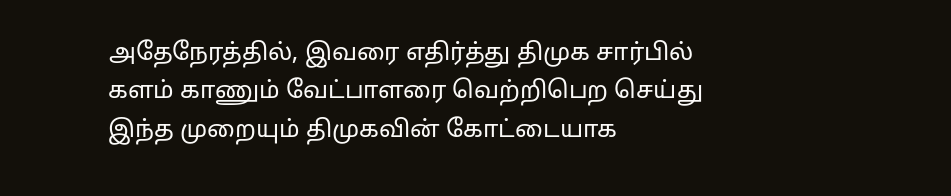அதேநேரத்தில், இவரை எதிர்த்து திமுக சார்பில் களம் காணும் வேட்பாளரை வெற்றிபெற செய்து இந்த முறையும் திமுகவின் கோட்டையாக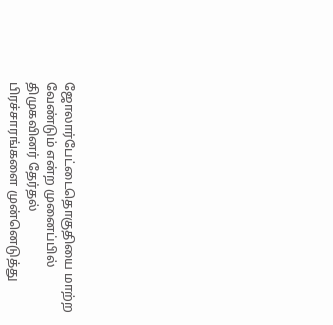ஜோலார்பேட்டைதொகுதியை மாற்ற வேண்டும் என்ற முனைப்பில் திமுகவினர் தேர்தல் பிரச்சாரங்களை முன்னெடுத்து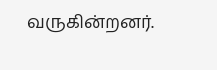வருகின்றனர்.